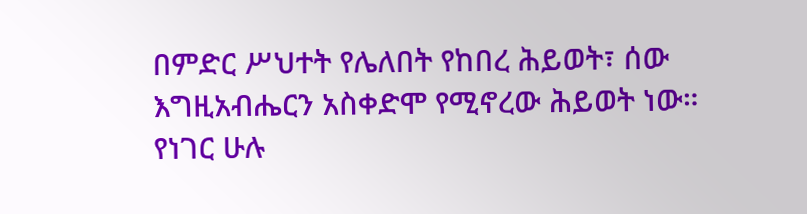በምድር ሥህተት የሌለበት የከበረ ሕይወት፣ ሰው እግዚአብሔርን አስቀድሞ የሚኖረው ሕይወት ነው። የነገር ሁሉ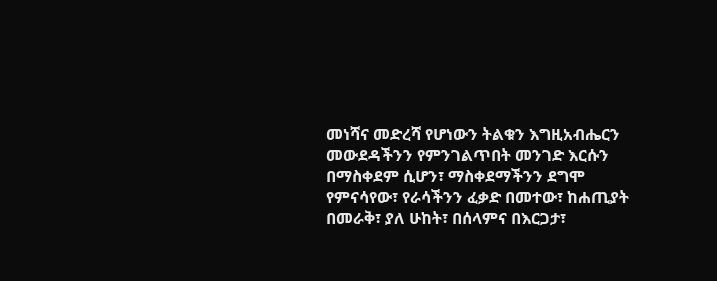መነሻና መድረሻ የሆነውን ትልቁን እግዚአብሔርን መውደዳችንን የምንገልጥበት መንገድ እርሱን በማስቀደም ሲሆን፣ ማስቀደማችንን ደግሞ የምናሳየው፣ የራሳችንን ፈቃድ በመተው፣ ከሐጢያት በመራቅ፣ ያለ ሁከት፣ በሰላምና በእርጋታ፣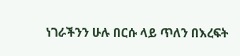ነገራችንን ሁሉ በርሱ ላይ ጥለን በእረፍት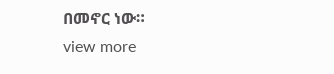በመኖር ነው።
view more